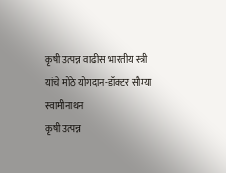कृषी उत्पन्न वाढीस भारतीय स्त्री यांचे मोठे योगदान-डॉक्टर सौम्या स्वामीनाथन
कृषी उत्पन्न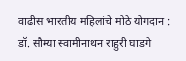वाढीस भारतीय महिलांचे मोठे योगदान : डॉ. सौम्या स्वामीनाथन राहुरी घाडगे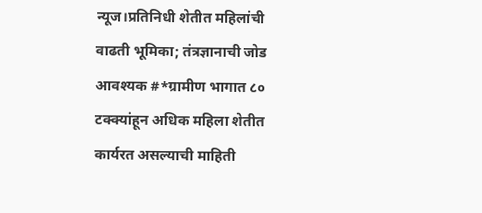न्यूज।प्रतिनिधी शेतीत महिलांची वाढती भूमिका; तंत्रज्ञानाची जोड आवश्यक #*ग्रामीण भागात ८० टक्क्यांहून अधिक महिला शेतीत कार्यरत असल्याची माहिती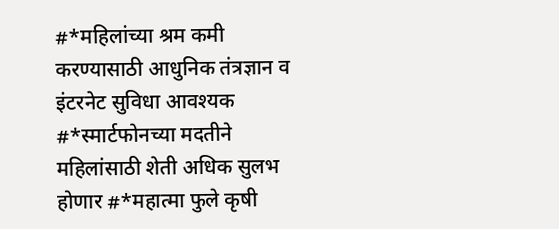#*महिलांच्या श्रम कमी करण्यासाठी आधुनिक तंत्रज्ञान व इंटरनेट सुविधा आवश्यक #*स्मार्टफोनच्या मदतीने महिलांसाठी शेती अधिक सुलभ होणार #*महात्मा फुले कृषी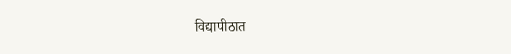विद्यापीठात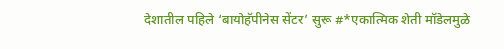देशातील पहिले ‘बायोहॅपीनेस सेंटर’ सुरू #*एकात्मिक शेती मॉडेलमुळे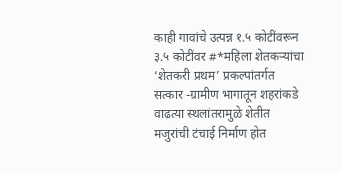काही गावांचे उत्पन्न १.५ कोटींवरून ३.५ कोटींवर #*महिला शेतकऱ्यांचा ‘शेतकरी प्रथम’ प्रकल्पांतर्गत सत्कार -ग्रामीण भागातून शहरांकडे वाढत्या स्थलांतरामुळे शेतीत मजुरांची टंचाई निर्माण होत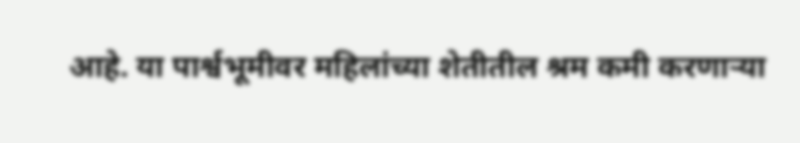आहे. या पार्श्वभूमीवर महिलांच्या शेतीतील श्रम कमी करणाऱ्या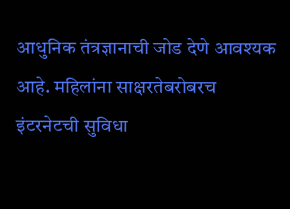आधुनिक तंत्रज्ञानाची जोड देणे आवश्यक आहे. महिलांना साक्षरतेबरोबरच इंटरनेटची सुविधा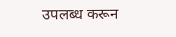उपलब्ध करून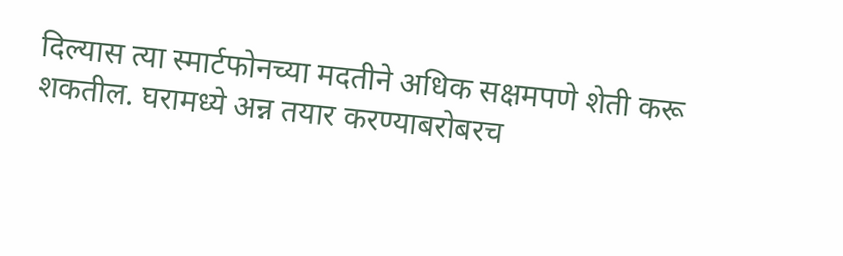दिल्यास त्या स्मार्टफोनच्या मदतीने अधिक सक्षमपणे शेती करू शकतील. घरामध्ये अन्न तयार करण्याबरोबरच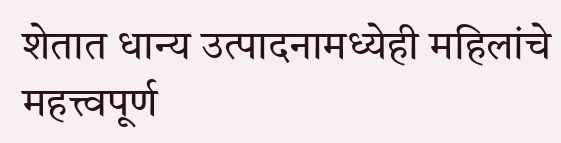शेतात धान्य उत्पादनामध्येही महिलांचे महत्त्वपूर्ण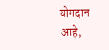योगदान आहे,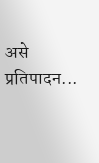असे प्रतिपादन...